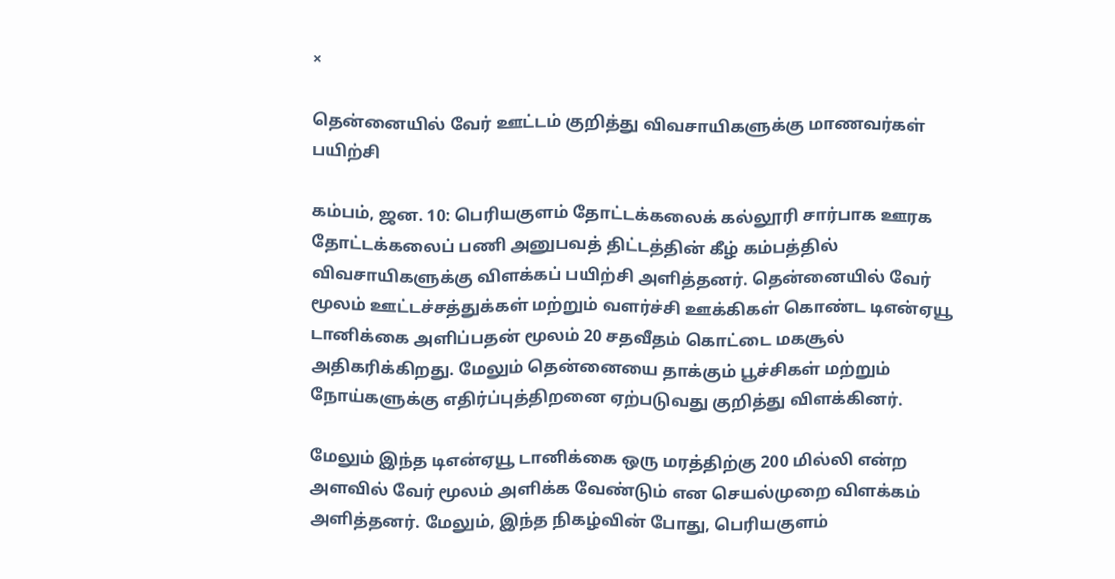×

தென்னையில் வேர் ஊட்டம் குறித்து விவசாயிகளுக்கு மாணவர்கள் பயிற்சி

கம்பம், ஜன. 10: பெரியகுளம் தோட்டக்கலைக் கல்லூரி சார்பாக ஊரக தோட்டக்கலைப் பணி அனுபவத் திட்டத்தின் கீழ் கம்பத்தில் விவசாயிகளுக்கு விளக்கப் பயிற்சி அளித்தனர். தென்னையில் வேர் மூலம் ஊட்டச்சத்துக்கள் மற்றும் வளர்ச்சி ஊக்கிகள் கொண்ட டிஎன்ஏயூ டானிக்கை அளிப்பதன் மூலம் 20 சதவீதம் கொட்டை மகசூல் அதிகரிக்கிறது. மேலும் தென்னையை தாக்கும் பூச்சிகள் மற்றும் நோய்களுக்கு எதிர்ப்புத்திறனை ஏற்படுவது குறித்து விளக்கினர்.

மேலும் இந்த டிஎன்ஏயூ டானிக்கை ஒரு மரத்திற்கு 200 மில்லி என்ற அளவில் வேர் மூலம் அளிக்க வேண்டும் என செயல்முறை விளக்கம் அளித்தனர். மேலும், இந்த நிகழ்வின் போது, பெரியகுளம்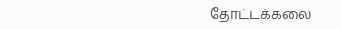தோட்டக்கலை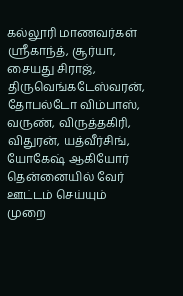கல்லூரி மாணவர்கள் ஸ்ரீகாந்த், சூர்யா, சையது சிராஜ், திருவெங்கடேஸ்வரன், தோபல்டோ விம்பாஸ், வருண், விருத்தகிரி, விதுரன், யத்வீர்சிங், யோகேஷ் ஆகியோர் தென்னையில் வேர் ஊட்டம் செய்யும் முறை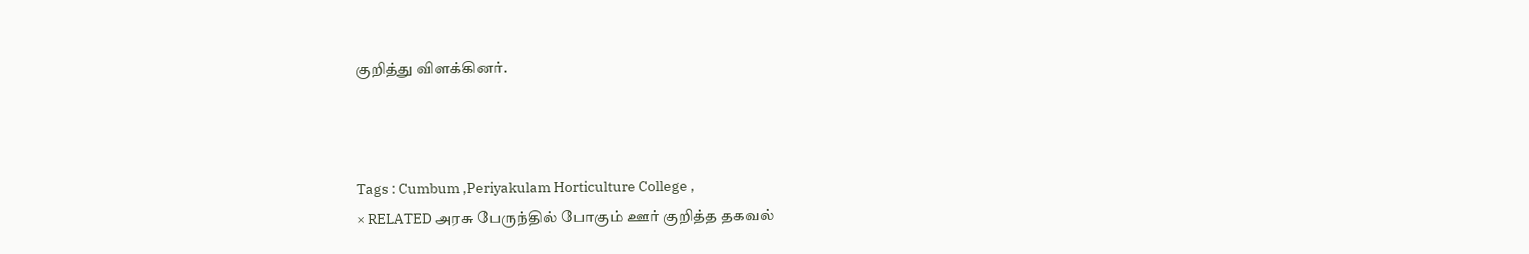குறித்து விளக்கினர்.



Tags : Cumbum ,Periyakulam Horticulture College ,
× RELATED அரசு பேருந்தில் போகும் ஊர் குறித்த தகவல்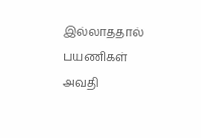இல்லாததால் பயணிகள் அவதி